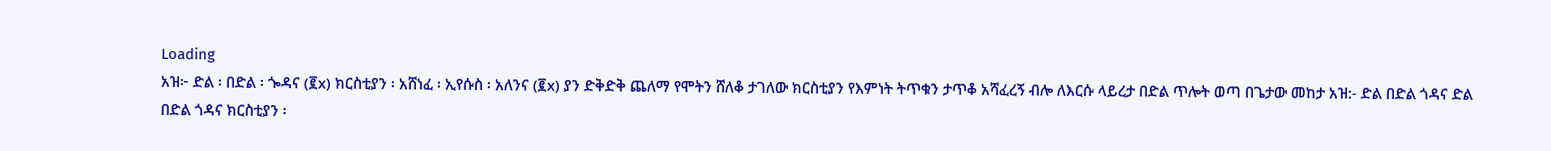Loading
አዝ፦ ድል ፡ በድል ፡ ጐዳና (፪x) ክርስቲያን ፡ አሸነፈ ፡ ኢየሱስ ፡ አለንና (፪x) ያን ድቅድቅ ጨለማ የሞትን ሸለቆ ታገለው ክርስቲያን የእምነት ትጥቁን ታጥቆ አሻፈረኝ ብሎ ለእርሱ ላይረታ በድል ጥሎት ወጣ በጌታው መከታ አዝ:- ድል በድል ጎዳና ድል በድል ጎዳና ክርስቲያን ፡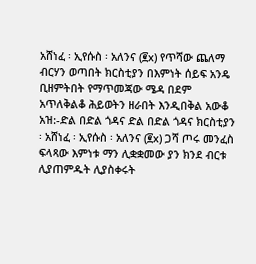አሸነፈ ፡ ኢየሱስ ፡ አለንና (፪x) የጥሻው ጨለማ ብርሃን ወጣበት ክርስቲያን በእምነት ሰይፍ አንዴ ቢዘምትበት የማጥመጃው ሜዳ በደም አጥለቅልቆ ሕይወትን ዘራበት እንዲበቅል አውቆ አዝ:-ድል በድል ጎዳና ድል በድል ጎዳና ክርስቲያን ፡ አሸነፈ ፡ ኢየሱስ ፡ አለንና (፪x) ጋሻ ጦሩ መንፈስ ፍላጻው እምነቱ ማን ሊቋቋመው ያን ክንደ ብርቱ ሊያጠምዱት ሊያስቀሩት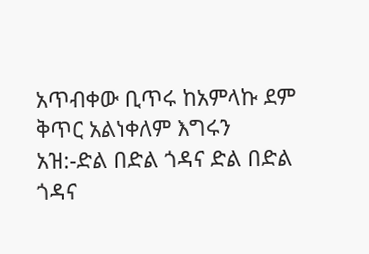አጥብቀው ቢጥሩ ከአምላኩ ደም ቅጥር አልነቀለም እግሩን አዝ:-ድል በድል ጎዳና ድል በድል ጎዳና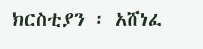ክርስቲያን ፡ አሸነፈ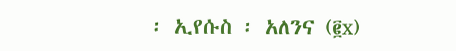፡ ኢየሱስ ፡ አለንና (፪x)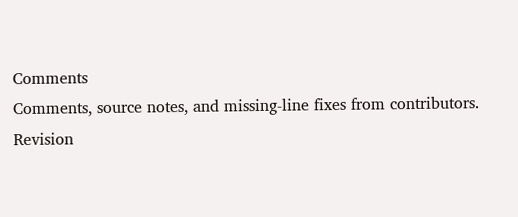Comments
Comments, source notes, and missing-line fixes from contributors.
Revision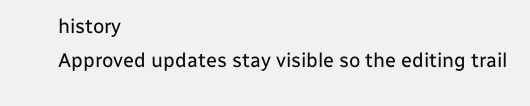history
Approved updates stay visible so the editing trail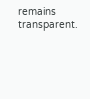remains transparent.